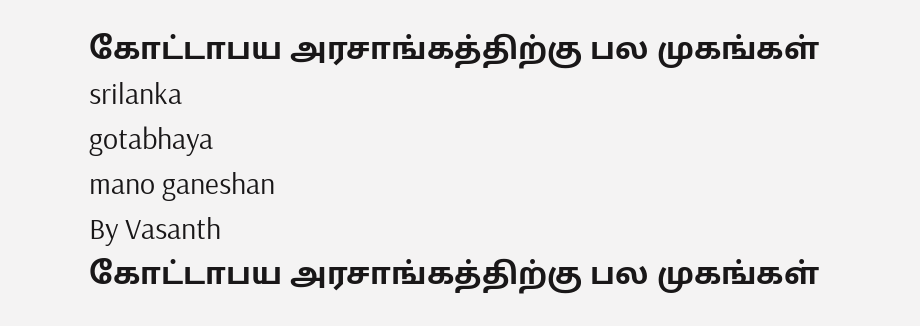கோட்டாபய அரசாங்கத்திற்கு பல முகங்கள்
srilanka
gotabhaya
mano ganeshan
By Vasanth
கோட்டாபய அரசாங்கத்திற்கு பல முகங்கள்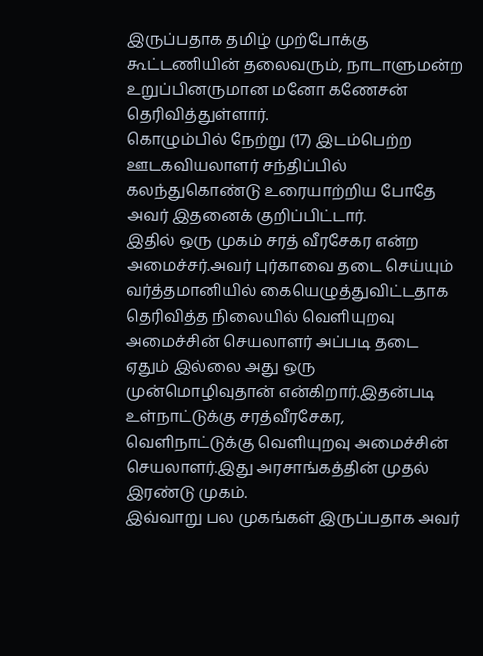இருப்பதாக தமிழ் முற்போக்கு கூட்டணியின் தலைவரும், நாடாளுமன்ற உறுப்பினருமான மனோ கணேசன் தெரிவித்துள்ளார்.
கொழும்பில் நேற்று (17) இடம்பெற்ற ஊடகவியலாளர் சந்திப்பில் கலந்துகொண்டு உரையாற்றிய போதே அவர் இதனைக் குறிப்பிட்டார்.
இதில் ஒரு முகம் சரத் வீரசேகர என்ற அமைச்சர்.அவர் புர்காவை தடை செய்யும் வர்த்தமானியில் கையெழுத்துவிட்டதாக தெரிவித்த நிலையில் வெளியுறவு அமைச்சின் செயலாளர் அப்படி தடை ஏதும் இல்லை அது ஒரு முன்மொழிவுதான் என்கிறார்.இதன்படி உள்நாட்டுக்கு சரத்வீரசேகர, வெளிநாட்டுக்கு வெளியுறவு அமைச்சின் செயலாளர்.இது அரசாங்கத்தின் முதல் இரண்டு முகம்.
இவ்வாறு பல முகங்கள் இருப்பதாக அவர்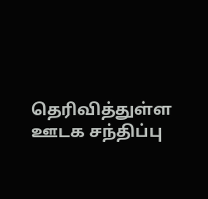தெரிவித்துள்ள ஊடக சந்திப்பு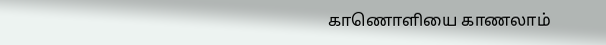காணொளியை காணலாம்